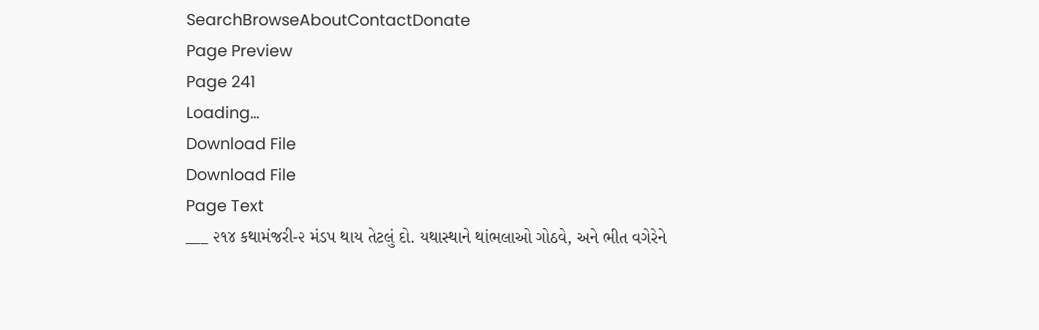SearchBrowseAboutContactDonate
Page Preview
Page 241
Loading...
Download File
Download File
Page Text
___ ૨૧૪ કથામંજરી-૨ મંડપ થાય તેટલું દો. યથાસ્થાને થાંભલાઓ ગોઠવે, અને ભીત વગેરેને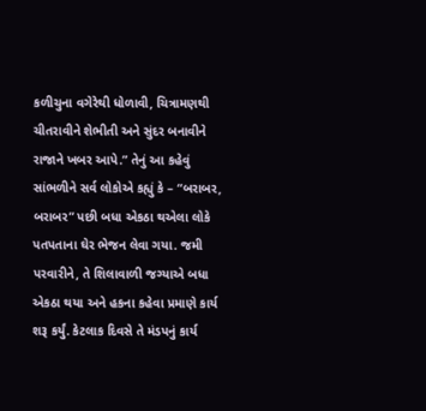કળીચુના વગેરેથી ધોળાવી, ચિત્રામણથી ચીતરાવીને શેભીતી અને સુંદર બનાવીને રાજાને ખબર આપે.” તેનું આ કહેવું સાંભળીને સર્વ લોકોએ કહ્યું કે – “બરાબર, બરાબર” પછી બધા એકઠા થએલા લોકે પતપતાના ઘેર ભેજન લેવા ગયા. જમી પરવારીને, તે શિલાવાળી જગ્યાએ બધા એકઠા થયા અને હકના કહેવા પ્રમાણે કાર્ય શરૂ કર્યું. કેટલાક દિવસે તે મંડપનું કાર્ય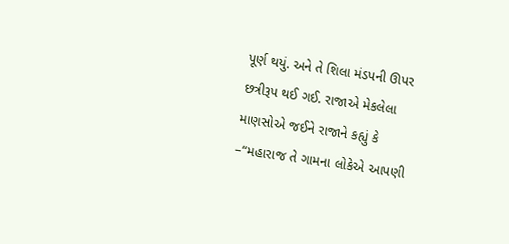પૂર્ણ થયું. અને તે શિલા મંડપની ઊપર છત્રીરૂપ થઈ ગઈ. રાજાએ મેકલેલા માણસોએ જઈને રાજાને કહ્યું કે –“મહારાજ તે ગામના લોકેએ આપણી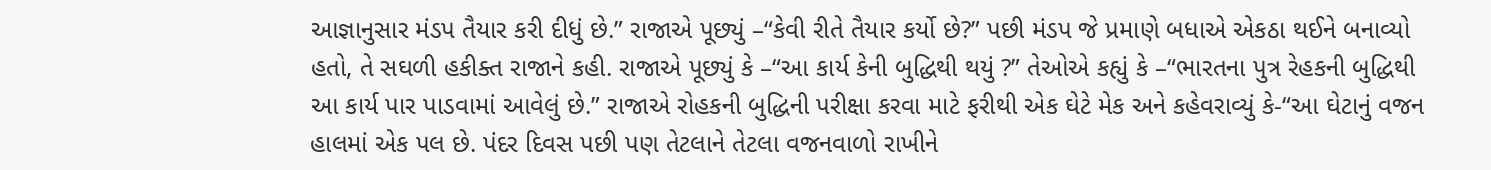આજ્ઞાનુસાર મંડપ તૈયાર કરી દીધું છે.” રાજાએ પૂછ્યું –“કેવી રીતે તૈયાર કર્યો છે?” પછી મંડપ જે પ્રમાણે બધાએ એકઠા થઈને બનાવ્યો હતો, તે સઘળી હકીક્ત રાજાને કહી. રાજાએ પૂછ્યું કે –“આ કાર્ય કેની બુદ્ધિથી થયું ?” તેઓએ કહ્યું કે –“ભારતના પુત્ર રેહકની બુદ્ધિથી આ કાર્ય પાર પાડવામાં આવેલું છે.” રાજાએ રોહકની બુદ્ધિની પરીક્ષા કરવા માટે ફરીથી એક ઘેટે મેક અને કહેવરાવ્યું કે-“આ ઘેટાનું વજન હાલમાં એક પલ છે. પંદર દિવસ પછી પણ તેટલાને તેટલા વજનવાળો રાખીને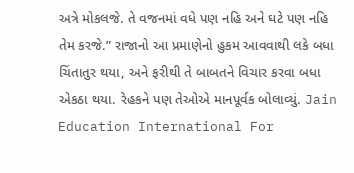અત્રે મોકલજે. તે વજનમાં વધે પણ નહિ અને ઘટે પણ નહિ તેમ કરજે.” રાજાનો આ પ્રમાણેનો હુકમ આવવાથી લકે બધા ચિંતાતુર થયા, અને ફરીથી તે બાબતને વિચાર કરવા બધા એકઠા થયા. રેહકને પણ તેઓએ માનપૂર્વક બોલાવ્યું. Jain Education International For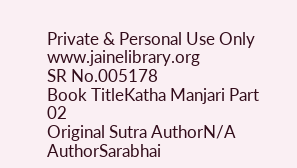Private & Personal Use Only www.jainelibrary.org
SR No.005178
Book TitleKatha Manjari Part 02
Original Sutra AuthorN/A
AuthorSarabhai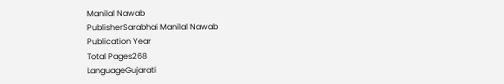Manilal Nawab
PublisherSarabhai Manilal Nawab
Publication Year
Total Pages268
LanguageGujarati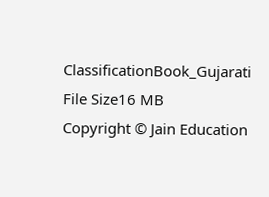ClassificationBook_Gujarati
File Size16 MB
Copyright © Jain Education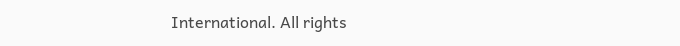International. All rights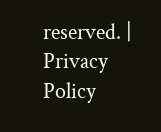reserved. | Privacy Policy